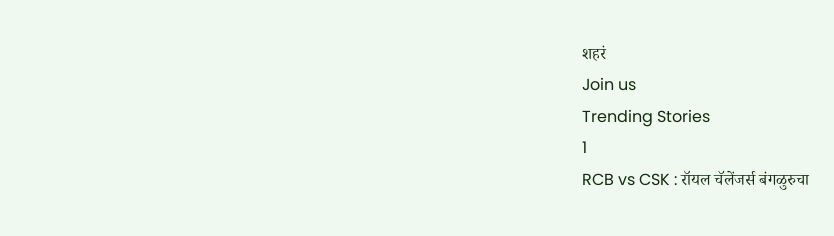शहरं
Join us
Trending Stories
1
RCB vs CSK : रॉयल चॅलेंजर्स बंगळुरुचा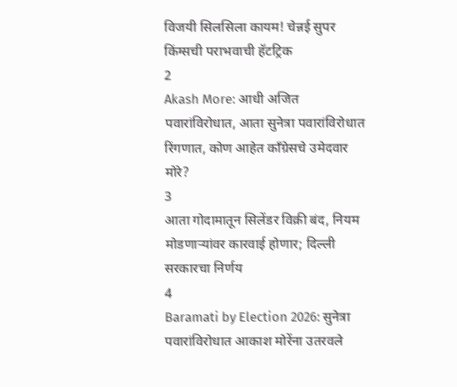विजयी सिलसिला कायम! चेन्नई सुपर किंग्सची पराभवाची हॅटट्रिक
2
Akash More: आधी अजित पवारांविरोधात, आता सुनेत्रा पवारांविरोधात रिंगणात, कोण आहेत काँग्रेसचे उमेदवार मोरे?
3
आता गोदामातून सिलेंडर विक्री बंद, नियम मोडणाऱ्यांवर कारवाई होणार; दिल्ली सरकारचा निर्णय
4
Baramati by Election 2026: सुनेत्रा पवारांविरोधात आकाश मोरेंना उतरवले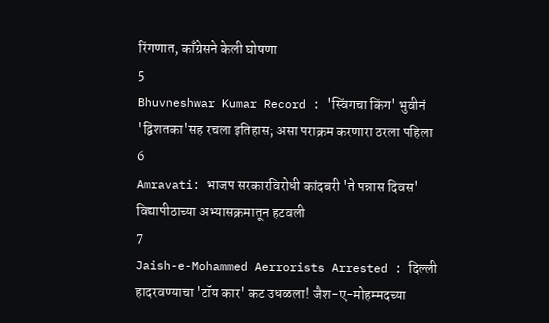रिंगणात, काँग्रेसने केली घोषणा
5
Bhuvneshwar Kumar Record : 'स्विंगचा किंग' भुवीनं 'द्विशतका'सह रचला इतिहास; असा पराक्रम करणारा ठरला पहिला
6
Amravati: भाजप सरकारविरोधी कांदबरी 'ते पन्नास दिवस' विद्यापीठाच्या अभ्यासक्रमातून हटवली
7
Jaish-e-Mohammed Aerrorists Arrested : दिल्ली हादरवण्याचा 'टॉय कार' कट उधळला! जैश-ए-मोहम्मदच्या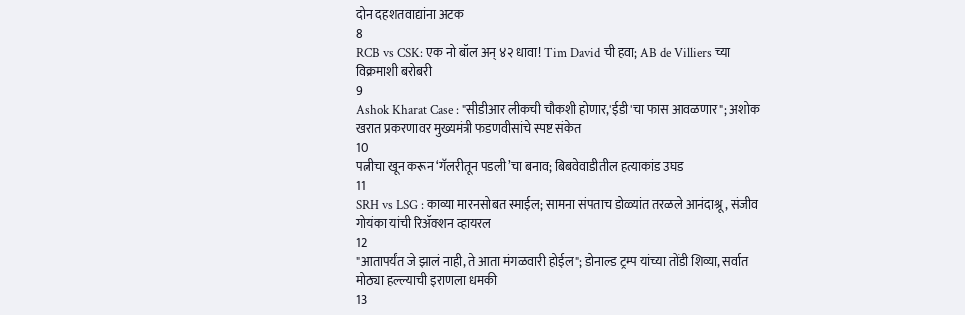दोन दहशतवाद्यांना अटक
8
RCB vs CSK: एक नो बॉल अन् ४२ धावा! Tim David ची हवा; AB de Villiers च्या विक्रमाशी बरोबरी
9
Ashok Kharat Case : "सीडीआर लीकची चौकशी होणार,'ईडी'चा फास आवळणार"; अशोक खरात प्रकरणावर मुख्यमंत्री फडणवीसांचे स्पष्ट संकेत
10
पत्नीचा खून करून ‘गॅलरीतून पडली’चा बनाव; बिबवेवाडीतील हत्याकांड उघड
11
SRH vs LSG : काव्या मारनसोबत स्माईल; सामना संपताच डोळ्यांत तरळले आनंदाश्रू, संजीव गोयंका यांची रिॲक्शन व्हायरल
12
"आतापर्यंत जे झालं नाही, ते आता मंगळवारी होईल"; डोनाल्ड ट्रम्प यांच्या तोंडी शिव्या, सर्वात मोठ्या हल्ल्याची इराणला धमकी
13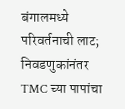बंगालमध्ये परिवर्तनाची लाट; निवडणुकांनंतर TMC च्या पापांचा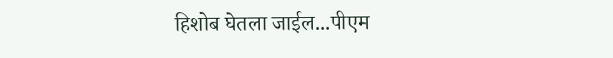हिशोब घेतला जाईल...पीएम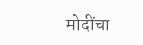मोदींचा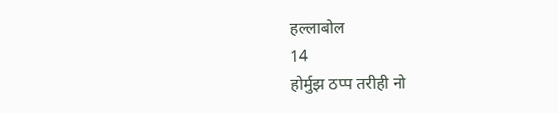हल्लाबोल
14
होर्मुझ ठप्प तरीही नो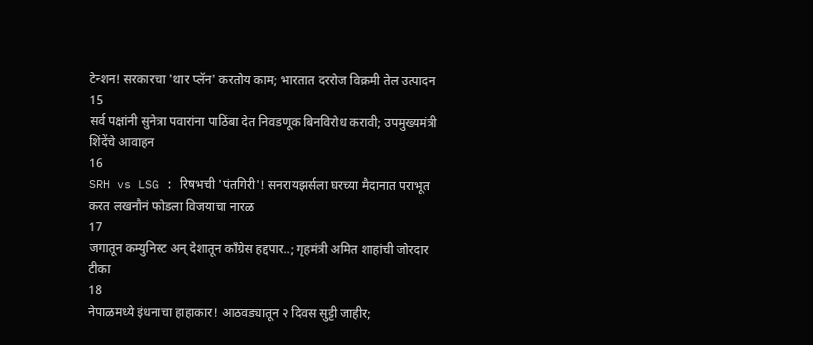टेन्शन! सरकारचा 'थार प्लॅन' करतोय काम; भारतात दररोज विक्रमी तेल उत्पादन
15
सर्व पक्षांनी सुनेत्रा पवारांना पाठिंबा देत निवडणूक बिनविरोध करावी; उपमुख्यमंत्री शिंदेंचे आवाहन
16
SRH vs LSG : रिषभची 'पंतगिरी'! सनरायझर्सला घरच्या मैदानात पराभूत करत लखनौनं फोडला विजयाचा नारळ
17
जगातून कम्युनिस्ट अन् देशातून काँग्रेस हद्दपार..; गृहमंत्री अमित शाहांची जोरदार टीका
18
नेपाळमध्ये इंधनाचा हाहाकार! आठवड्यातून २ दिवस सुट्टी जाहीर;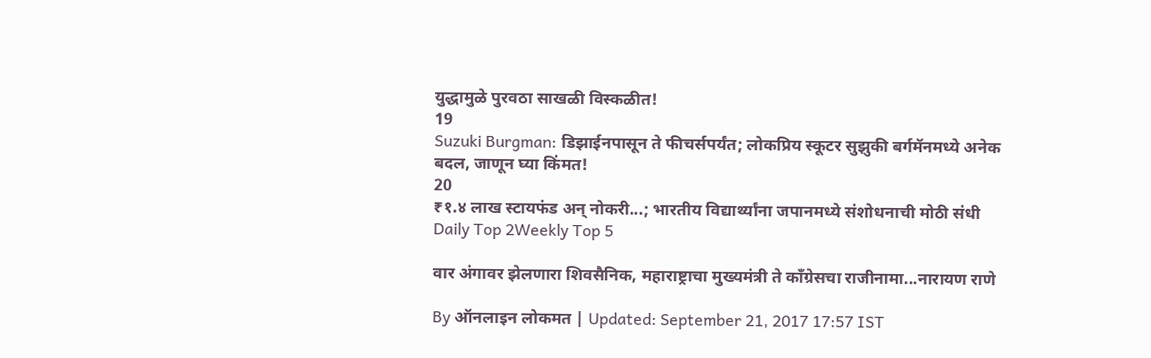युद्धामुळे पुरवठा साखळी विस्कळीत!
19
Suzuki Burgman: डिझाईनपासून ते फीचर्सपर्यंत; लोकप्रिय स्कूटर सुझुकी बर्गमॅनमध्ये अनेक बदल, जाणून घ्या किंमत!
20
₹१.४ लाख स्टायफंड अन् नोकरी...; भारतीय विद्यार्थ्यांना जपानमध्ये संशोधनाची मोठी संधी
Daily Top 2Weekly Top 5

वार अंगावर झेलणारा शिवसैनिक, महाराष्ट्राचा मुख्यमंत्री ते काँग्रेसचा राजीनामा...नारायण राणे

By ऑनलाइन लोकमत | Updated: September 21, 2017 17:57 IST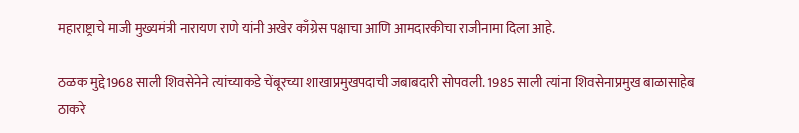महाराष्ट्राचे माजी मुख्यमंत्री नारायण राणे यांनी अखेर काँग्रेस पक्षाचा आणि आमदारकीचा राजीनामा दिला आहे.

ठळक मुद्दे1968 साली शिवसेनेने त्यांच्याकडे चेंबूरच्या शाखाप्रमुखपदाची जबाबदारी सोपवली. 1985 साली त्यांना शिवसेनाप्रमुख बाळासाहेब ठाकरे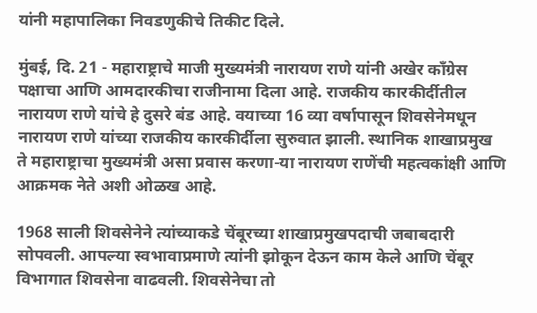यांनी महापालिका निवडणुकीचे तिकीट दिले.

मुंबई, दि. 21 - महाराष्ट्राचे माजी मुख्यमंत्री नारायण राणे यांनी अखेर काँग्रेस पक्षाचा आणि आमदारकीचा राजीनामा दिला आहे. राजकीय कारकीर्दीतील नारायण राणे यांचे हे दुसरे बंड आहे. वयाच्या 16 व्या वर्षापासून शिवसेनेमधून नारायण राणे यांच्या राजकीय कारकीर्दीला सुरुवात झाली. स्थानिक शाखाप्रमुख ते महाराष्ट्राचा मुख्यमंत्री असा प्रवास करणा-या नारायण राणेंची महत्वकांक्षी आणि आक्रमक नेते अशी ओळख आहे.

1968 साली शिवसेनेने त्यांच्याकडे चेंबूरच्या शाखाप्रमुखपदाची जबाबदारी सोपवली. आपल्या स्वभावाप्रमाणे त्यांनी झोकून देऊन काम केले आणि चेंबूर विभागात शिवसेना वाढवली. शिवसेनेचा तो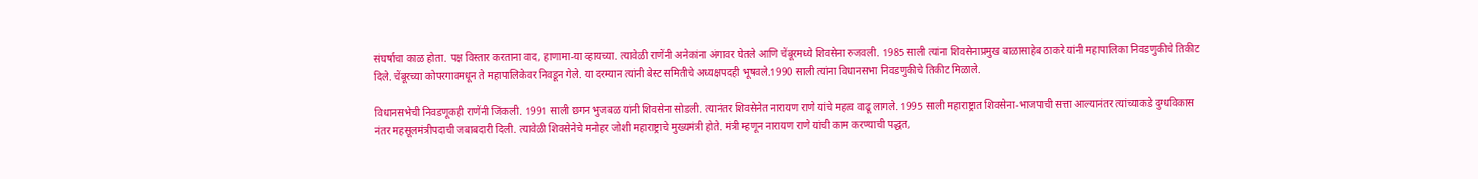संघर्षाचा काळ होता. पक्ष विस्तार करताना वाद, हाणामा-या व्हायच्या. त्यावेळी राणेंनी अनेकांना अंगावर घेतले आणि चेंबूरमध्ये शिवसेना रुजवली. 1985 साली त्यांना शिवसेनाप्रमुख बाळासाहेब ठाकरे यांनी महापालिका निवडणुकीचे तिकीट दिले. चेंबूरच्या कोपरगावमधून ते महापालिकेवर निवडून गेले. या दरम्यान त्यांनी बेस्ट समितीचे अध्यक्षपदही भूषवले.1990 साली त्यांना विधानसभा निवडणुकीचे तिकीट मिळाले.

विधानसभेची निवडणूकही राणेंनी जिंकली. 1991 साली छगन भुजबळ यांनी शिवसेना सोडली. त्यानंतर शिवसेनेत नारायण राणे यांचे महत्व वाढू लागले. 1995 साली महाराष्ट्रात शिवसेना-भाजपाची सत्ता आल्यानंतर त्यांच्याकडे दुग्धविकास नंतर महसूलमंत्रीपदाची जबाबदारी दिली. त्यावेळी शिवसेनेचे मनोहर जोशी महाराष्ट्राचे मुख्यमंत्री होते. मंत्री म्हणून नारायण राणे यांची काम करण्याची पद्धत,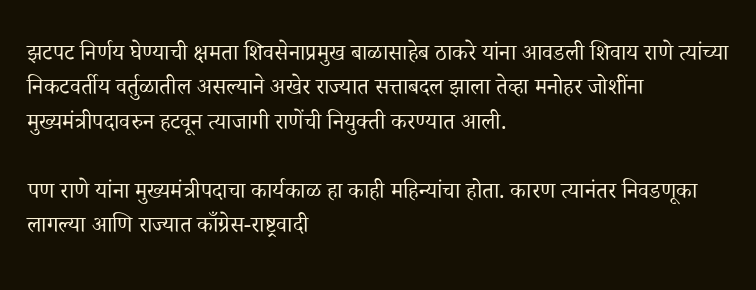झटपट निर्णय घेण्याची क्षमता शिवसेनाप्रमुख बाळासाहेब ठाकरे यांना आवडली शिवाय राणे त्यांच्या निकटवर्तीय वर्तुळातील असल्याने अखेर राज्यात सत्ताबदल झाला तेव्हा मनोहर जोशींना मुख्यमंत्रीपदावरुन हटवून त्याजागी राणेंची नियुक्ती करण्यात आली.

पण राणे यांना मुख्यमंत्रीपदाचा कार्यकाळ हा काही महिन्यांचा होता. कारण त्यानंतर निवडणूका लागल्या आणि राज्यात काँग्रेस-राष्ट्रवादी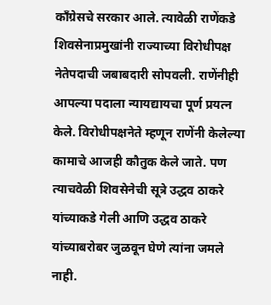काँग्रेसचे सरकार आले. त्यावेळी राणेंकडे शिवसेनाप्रमुखांनी राज्याच्या विरोधीपक्ष नेतेपदाची जबाबदारी सोपवली. राणेंनीही आपल्या पदाला न्यायद्यायचा पूर्ण प्रयत्न केले. विरोधीपक्षनेते म्हणून राणेंनी केलेल्या कामाचे आजही कौतुक केले जाते. पण त्याचवेळी शिवसेनेची सूत्रे उद्धव ठाकरे यांच्याकडे गेली आणि उद्धव ठाकरे यांच्याबरोबर जुळवून घेणे त्यांना जमले नाही.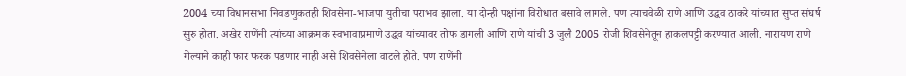2004 च्या विधानसभा निवडणुकतही शिवसेना-भाजपा युतीचा पराभव झाला. या दोन्ही पक्षांना विरोधात बसावे लागले. पण त्याचवेळी राणे आणि उद्धव ठाकरे यांच्यात सुप्त संघर्ष सुरु होता. अखेर राणेंनी त्यांच्या आक्रमक स्वभावाप्रमाणे उद्धव यांच्यावर तोफ डागली आणि राणे यांची 3 जुलै 2005 रोजी शिवसेनेतून हाकलपट्टी करण्यात आली. नारायण राणे गेल्याने काही फार फरक पडणार नाही असे शिवसेनेला वाटले होते. पण राणेंनी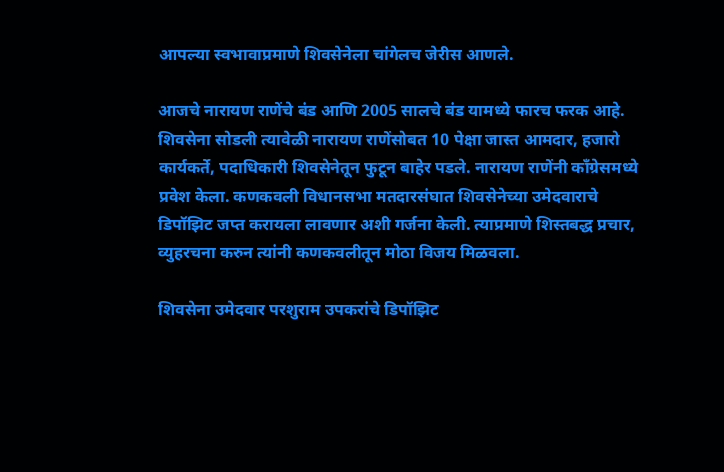आपल्या स्वभावाप्रमाणे शिवसेनेला चांगेलच जेरीस आणले.

आजचे नारायण राणेंचे बंड आणि 2005 सालचे बंड यामध्ये फारच फरक आहे. शिवसेना सोडली त्यावेळी नारायण राणेंसोबत 10 पेक्षा जास्त आमदार, हजारो कार्यकर्ते, पदाधिकारी शिवसेनेतून फुटून बाहेर पडले. नारायण राणेंनी काँग्रेसमध्ये प्रवेश केला. कणकवली विधानसभा मतदारसंघात शिवसेनेच्या उमेदवाराचे डिपॉझिट जप्त करायला लावणार अशी गर्जना केली. त्याप्रमाणे शिस्तबद्ध प्रचार, व्युहरचना करुन त्यांनी कणकवलीतून मोठा विजय मिळवला.

शिवसेना उमेदवार परशुराम उपकरांचे डिपॉझिट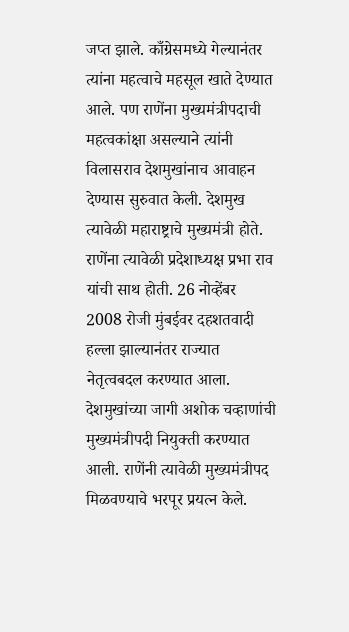जप्त झाले. काँग्रेसमध्ये गेल्यानंतर त्यांना महत्वाचे महसूल खाते देण्यात आले. पण राणेंना मुख्यमंत्रीपदाची महत्वकांक्षा असल्याने त्यांनी विलासराव देशमुखांनाच आवाहन देण्यास सुरुवात केली. देशमुख त्यावेळी महाराष्ट्राचे मुख्यमंत्री होते. राणेंना त्यावेळी प्रदेशाध्यक्ष प्रभा राव यांची साथ होती. 26 नोव्हेंबर 2008 रोजी मुंबईवर दहशतवादी हल्ला झाल्यानंतर राज्यात नेतृत्वबदल करण्यात आला. देशमुखांच्या जागी अशोक चव्हाणांची मुख्यमंत्रीपदी नियुक्ती करण्यात आली. राणेंनी त्यावेळी मुख्यमंत्रीपद मिळवण्याचे भरपूर प्रयत्न केले.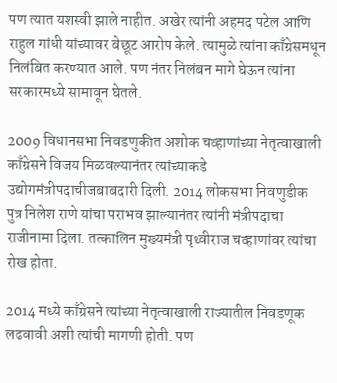पण त्यात यशस्वी झाले नाहीत. अखेर त्यांनी अहमद पटेल आणि राहुल गांधी यांच्यावर बेछूट आरोप केले. त्यामुळे त्यांना काँग्रेसमधून निलंबित करण्यात आले. पण नंतर निलंबन मागे घेऊन त्यांना सरकारमध्ये सामावून घेतले.

2009 विधानसभा निवडणुकीत अशोक चव्हाणांच्या नेतृत्वाखाली काँग्रेसने विजय मिळवल्यानंतर त्यांच्याकडे उद्योगमंत्रीपदाचीजबाबदारी दिली. 2014 लोकसभा निवणुडीक पुत्र निलेश राणे यांचा पराभव झाल्यानंतर त्यांनी मंत्रीपदाचा राजीनामा दिला. तत्कालिन मुख्यमंत्री पृथ्वीराज चव्हाणांवर त्यांचा रोख होता.

2014 मध्ये काँग्रेसने त्यांच्या नेतृत्वाखाली राज्यातील निवडणूक लढवावी अशी त्यांची मागणी होती. पण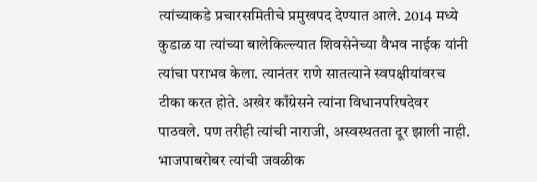त्यांच्याकडे प्रचारसमितीचे प्रमुखपद देण्यात आले. 2014 मध्ये कुडाळ या त्यांच्या बालेकिल्ल्यात शिवसेनेच्या वैभव नाईक यांनी त्यांचा पराभव केला. त्यानंतर राणे सातत्याने स्वपक्षीयांवरच टीका करत होते. अखेर काँग्रेसने त्यांना विधानपरिषदेवर पाठवले. पण तरीही त्यांची नाराजी, अस्वस्थतता दूर झाली नाही. भाजपाबरोबर त्यांची जवळीक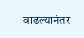वाढल्यानंतर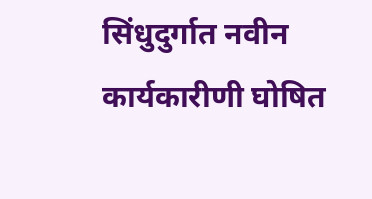सिंधुदुर्गात नवीन कार्यकारीणी घोषित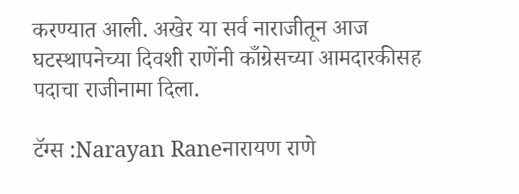करण्यात आली. अखेर या सर्व नाराजीतून आज घटस्थापनेच्या दिवशी राणेंनी काँग्रेसच्या आमदारकीसह पदाचा राजीनामा दिला.

टॅग्स :Narayan Raneनारायण राणे